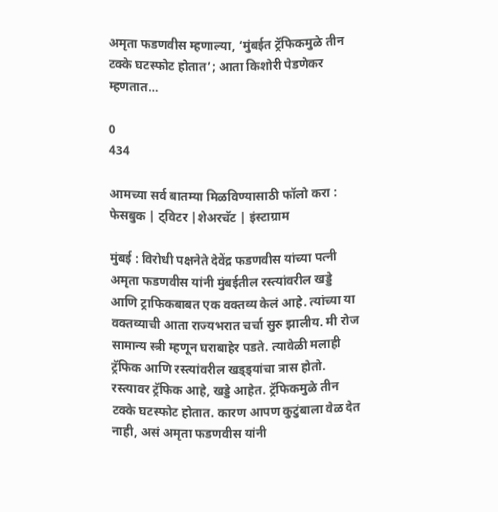अमृता फडणवीस म्हणाल्या, ‘मुंबईत ट्रॅफिकमुळे तीन टक्के घटस्फोट होतात’; आता किशोरी पेडणेकर म्हणतात…

0
434

आमच्या सर्व बातम्या मिळविण्यासाठी फॉलो करा : फेसबुक | ट्विटर |शेअरचॅट | इंस्टाग्राम

मुंबई : विरोधी पक्षनेते देवेंद्र फडणवीस यांच्या पत्नी अमृता फडणवीस यांनी मुंबईतील रस्त्यांवरील खड्डे आणि ट्राफिकबाबत एक वक्तव्य केलं आहे. त्यांच्या या वक्तव्याची आता राज्यभरात चर्चा सुरु झालीय. मी रोज सामान्य स्त्री म्हणून घराबाहेर पडते. त्यावेळी मलाही ट्रॅफिक आणि रस्त्यांवरील खड्ड्यांचा त्रास होतो. रस्त्यावर ट्रॅफिक आहे, खड्डे आहेत. ट्रॅफिकमुळे तीन टक्के घटस्फोट होतात. कारण आपण कुटुंबाला वेळ देत नाही, असं अमृता फडणवीस यांनी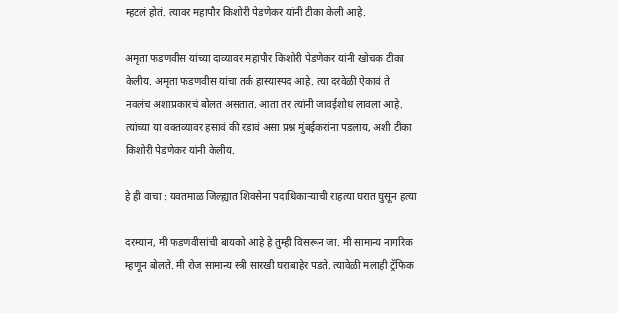म्हटलं होतं. त्यावर महापौर किशोरी पेडणेकर यांनी टीका केली आहे.

अमृता फडणवीस यांच्या दाव्यावर महापौर किशोरी पेडणेकर यांनी खोचक टीका केलीय. अमृता फडणवीस यांचा तर्क हास्यास्पद आहे. त्या दरवेळी ऐकावं ते नवलंच अशाप्रकारचं बोलत असतात. आता तर त्यांनी जावईशोध लावला आहे. त्यांच्या या वक्तव्यावर हसावं की रडावं असा प्रश्न मुंबईकरांना पडलाय, अशी टीका किशोरी पेडणेकर यांनी केलीय.

हे ही वाचा : यवतमाळ जिल्ह्यात शिवसेना पदाधिकाऱ्याची राहत्या घरात घुसून हत्या

दरम्यान, मी फडणवीसांची बायको आहे हे तुम्ही विसरून जा. मी सामान्य नागरिक म्हणून बोलते. मी रोज सामान्य स्त्री सारखी घराबाहेर पडते. त्यावेळी मलाही ट्रॅफिक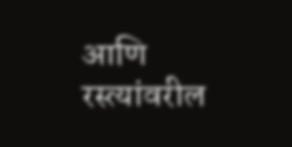आणि रस्त्यांवरील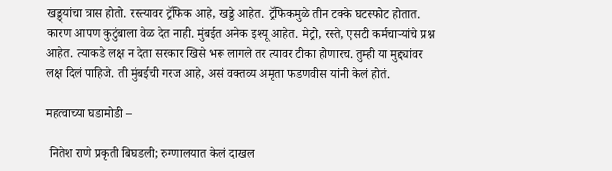खड्ड्यांचा त्रास होतो. रस्त्यावर ट्रॅफिक आहे, खड्डे आहेत. ट्रॅफिकमुळे तीन टक्के घटस्फोट होतात. कारण आपण कुटुंबाला वेळ देत नाही. मुंबईत अनेक इश्यू आहेत. मेट्रो, रस्ते, एसटी कर्मचाऱ्यांचे प्रश्न आहेत. त्याकडे लक्ष न देता सरकार खिसे भरू लागले तर त्यावर टीका होणारच. तुम्ही या मुद्द्यांवर लक्ष दिलं पाहिजे. ती मुंबईची गरज आहे, असं वक्तव्य अमृता फडणवीस यांनी केलं होतं.

महत्वाच्या घडामोडी –

 नितेश राणे प्रकृती बिघडली; रुग्णालयात केलं दाखल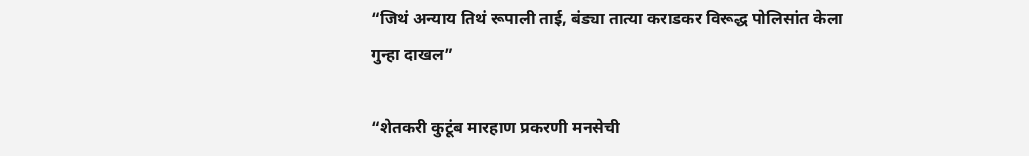“जिथं अन्याय तिथं रूपाली ताई, बंड्या तात्या कराडकर विरूद्ध पोलिसांत केला गुन्हा दाखल”

“शेतकरी कुटूंब मारहाण प्रकरणी मनसेची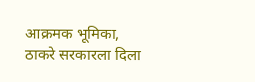आक्रमक भूमिका, ठाकरे सरकारला दिला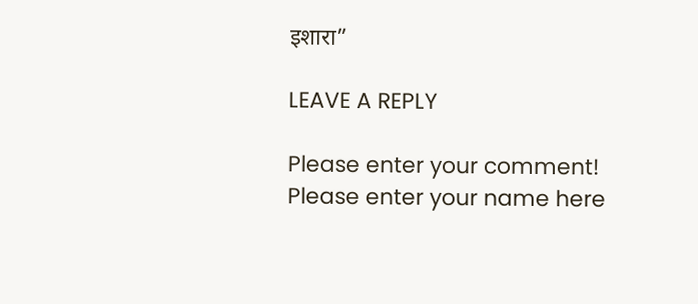इशारा”

LEAVE A REPLY

Please enter your comment!
Please enter your name here